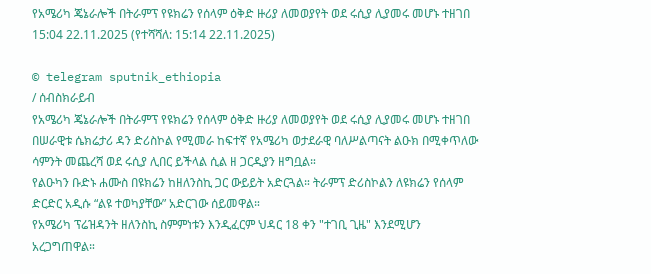የአሜሪካ ጄኔራሎች በትራምፕ የዩክሬን የሰላም ዕቅድ ዙሪያ ለመወያየት ወደ ሩሲያ ሊያመሩ መሆኑ ተዘገበ
15:04 22.11.2025 (የተሻሻለ: 15:14 22.11.2025)

© telegram sputnik_ethiopia
/ ሰብስክራይብ
የአሜሪካ ጄኔራሎች በትራምፕ የዩክሬን የሰላም ዕቅድ ዙሪያ ለመወያየት ወደ ሩሲያ ሊያመሩ መሆኑ ተዘገበ
በሠራዊቱ ሴክሬታሪ ዳን ድሪስኮል የሚመራ ከፍተኛ የአሜሪካ ወታደራዊ ባለሥልጣናት ልዑክ በሚቀጥለው ሳምንት መጨረሻ ወደ ሩሲያ ሊበር ይችላል ሲል ዘ ጋርዲያን ዘግቧል።
የልዑካን ቡድኑ ሐሙስ በዩክሬን ከዘለንስኪ ጋር ውይይት አድርጓል። ትራምፕ ድሪስኮልን ለዩክሬን የሰላም ድርድር አዲሱ “ልዩ ተወካያቸው” አድርገው ሰይመዋል።
የአሜሪካ ፕሬዝዳንት ዘለንስኪ ስምምነቱን እንዲፈርም ህዳር 18 ቀን "ተገቢ ጊዜ" እንደሚሆን አረጋግጠዋል።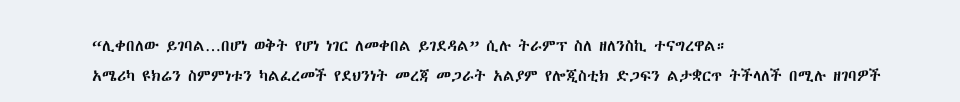“ሊቀበለው ይገባል…በሆነ ወቅት የሆነ ነገር ለመቀበል ይገደዳል” ሲሉ ትራምፕ ስለ ዘለንስኪ ተናግረዋል።
አሜሪካ ዩክሬን ስምምነቱን ካልፈረመች የደህንነት መረጃ መጋራት አልያም የሎጂስቲክ ድጋፍን ልታቋርጥ ትችላለች በሚሉ ዘገባዎች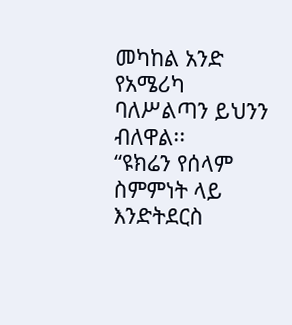መካከል አንድ የአሜሪካ ባለሥልጣን ይህንን ብለዋል፡፡
“ዩክሬን የሰላም ስምምነት ላይ እንድትደርስ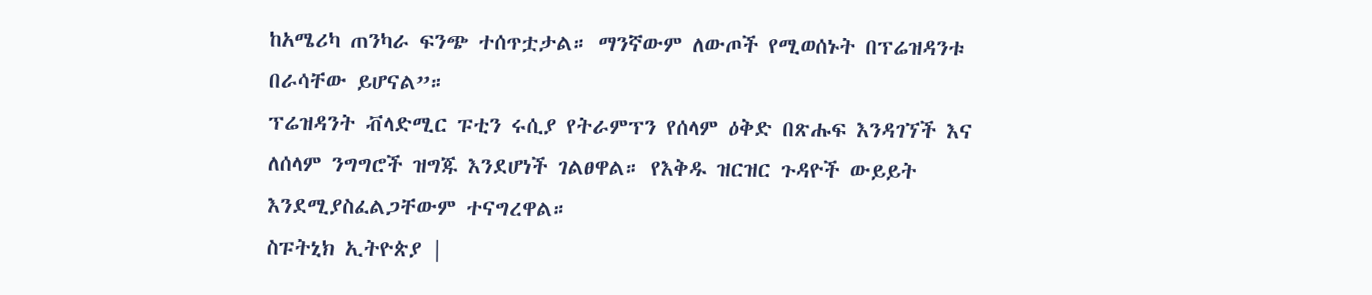ከአሜሪካ ጠንካራ ፍንጭ ተሰጥቷታል። ማንኛውም ለውጦች የሚወሰኑት በፕሬዝዳንቱ በራሳቸው ይሆናል”።
ፕሬዝዳንት ቭላድሚር ፑቲን ሩሲያ የትራምፕን የሰላም ዕቅድ በጽሑፍ እንዳገኘች እና ለሰላም ንግግሮች ዝግጁ እንደሆነች ገልፀዋል። የእቅዱ ዝርዝር ጉዳዮች ውይይት እንደሚያስፈልጋቸውም ተናግረዋል።
ስፑትኒክ ኢትዮጵያ |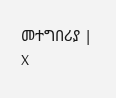መተግበሪያ | X